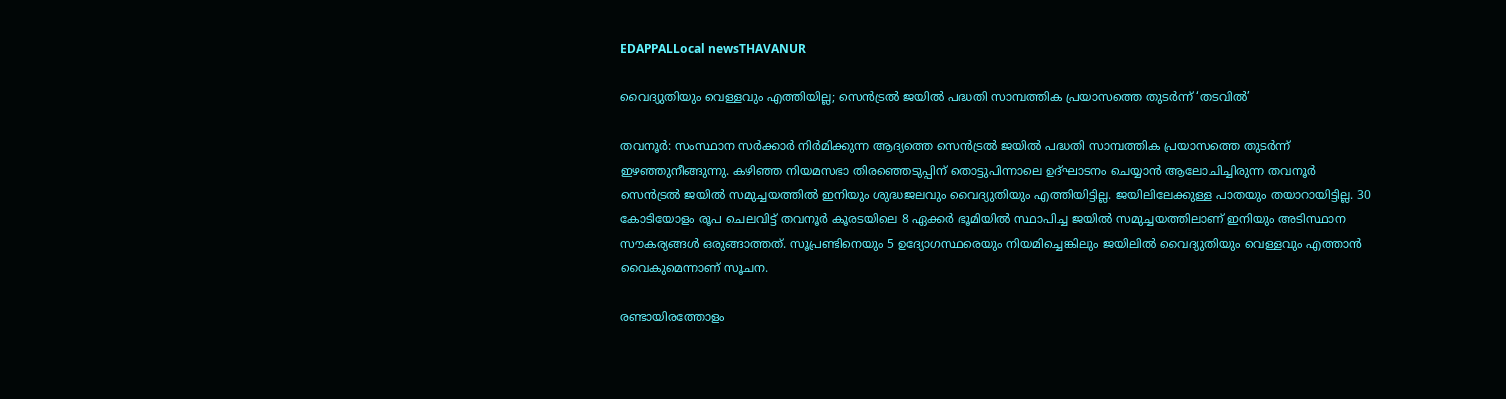EDAPPALLocal newsTHAVANUR

വൈദ്യുതിയും വെള്ളവും എത്തിയില്ല; സെൻട്രൽ ജയിൽ പദ്ധതി സാമ്പത്തിക പ്രയാസത്തെ തുടർന്ന് ‘തടവിൽ’

തവനൂർ: സംസ്ഥാന സർക്കാർ നിർമിക്കുന്ന ആദ്യത്തെ സെൻട്രൽ ജയിൽ പദ്ധതി സാമ്പത്തിക പ്രയാസത്തെ തുടർന്ന് ഇഴഞ്ഞുനീങ്ങുന്നു. കഴിഞ്ഞ നിയമസഭാ തിരഞ്ഞെടുപ്പിന് തൊട്ടുപിന്നാലെ ഉദ്ഘാടനം ചെയ്യാൻ ആലോചിച്ചിരുന്ന തവനൂർ സെൻട്രൽ ജയിൽ സമുച്ചയത്തിൽ ഇനിയും ശുദ്ധജലവും വൈദ്യുതിയും എത്തിയിട്ടില്ല. ജയിലിലേക്കുള്ള പാതയും തയാറായിട്ടില്ല. 30 കോടിയോളം രൂപ ചെലവിട്ട് തവനൂർ കൂരടയിലെ 8 ഏക്കർ ഭൂമിയിൽ‍ സ്ഥാപിച്ച ജയിൽ സമുച്ചയത്തിലാണ് ഇനിയും അടിസ്ഥാന സൗകര്യങ്ങൾ ഒരുങ്ങാത്തത്. സൂപ്രണ്ടിനെയും 5 ഉദ്യോഗസ്ഥരെയും നിയമിച്ചെങ്കിലും ജയിലിൽ വൈദ്യുതിയും വെള്ളവും എത്താൻ വൈകുമെന്നാണ് സൂചന.

രണ്ടായിരത്തോളം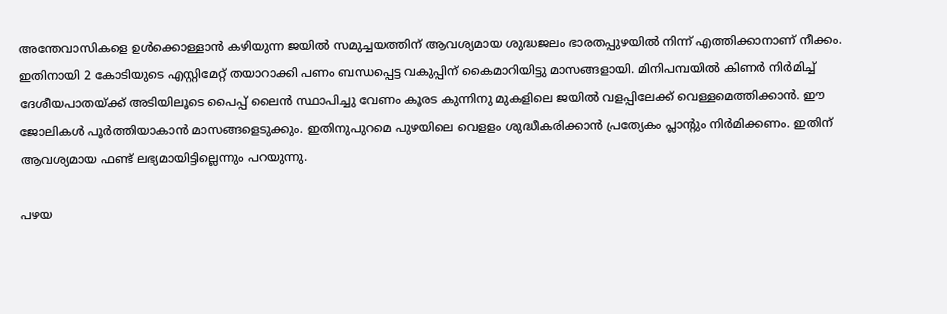അന്തേവാസികളെ ഉൾക്കൊള്ളാൻ കഴിയുന്ന ജയിൽ സമുച്ചയത്തിന് ആവശ്യമായ ശുദ്ധജലം ഭാരതപ്പുഴയിൽ നിന്ന് എത്തിക്കാനാണ് നീക്കം. ഇതിനായി 2 കോടിയുടെ എസ്റ്റിമേറ്റ് തയാറാക്കി പണം ബന്ധപ്പെട്ട വകുപ്പിന് കൈമാറിയിട്ടു മാസങ്ങളായി. മിനിപമ്പയിൽ കിണർ നിർമിച്ച് ദേശീയപാതയ്ക്ക് അടിയിലൂടെ പൈപ്പ് ലൈൻ സ്ഥാപിച്ചു വേണം കൂരട കുന്നിനു മുകളിലെ ജയിൽ വളപ്പിലേക്ക് വെള്ളമെത്തിക്കാൻ. ഈ ജോലികൾ പൂർത്തിയാകാൻ മാസങ്ങളെടുക്കും. ഇതിനുപുറമെ പുഴയിലെ വെളളം ശുദ്ധീകരിക്കാൻ പ്രത്യേകം പ്ലാന്റും നിർമിക്കണം. ഇതിന് ആവശ്യമായ ഫണ്ട് ലഭ്യമായിട്ടില്ലെന്നും പറയുന്നു.

പഴയ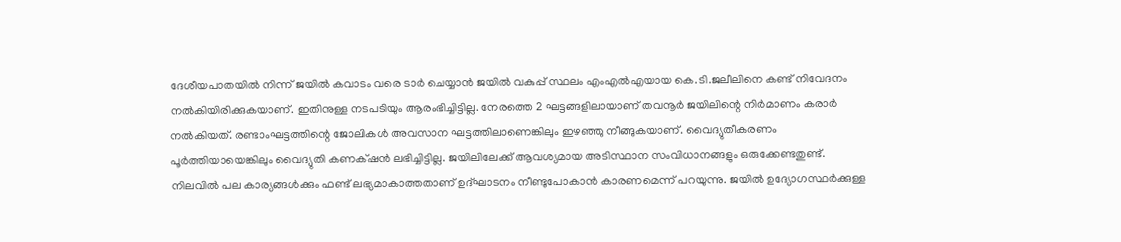ദേശീയപാതയിൽ നിന്ന് ജയിൽ കവാടം വരെ ടാർ ചെയ്യാൻ ജയിൽ വകുപ്പ് സ്ഥലം എംഎൽഎയായ കെ.ടി.ജലീലിനെ കണ്ട് നിവേദനം നൽകിയിരിക്കുകയാണ്. ഇതിനുള്ള നടപടിയും ആരംഭിച്ചിട്ടില്ല. നേരത്തെ 2 ഘട്ടങ്ങളിലായാണ് തവനൂർ ജയിലിന്റെ നിർമാണം കരാർ നൽകിയത്. രണ്ടാംഘട്ടത്തിന്റെ ജോലികൾ അവസാന ഘട്ടത്തിലാണെങ്കിലും ഇഴഞ്ഞു നീങ്ങുകയാണ്. വൈദ്യുതീകരണം പൂർത്തിയായെങ്കിലും വൈദ്യുതി കണക്‌ഷൻ ലഭിച്ചിട്ടില്ല. ജയിലിലേക്ക് ആവശ്യമായ അടിസ്ഥാന സംവിധാനങ്ങളും ഒരുക്കേണ്ടതുണ്ട്. നിലവിൽ പല കാര്യങ്ങൾക്കും ഫണ്ട് ലഭ്യമാകാത്തതാണ് ഉദ്ഘാടനം നീണ്ടുപോകാൻ കാരണമെന്ന് പറയുന്നു. ജയിൽ ഉദ്യോഗസ്ഥർക്കുള്ള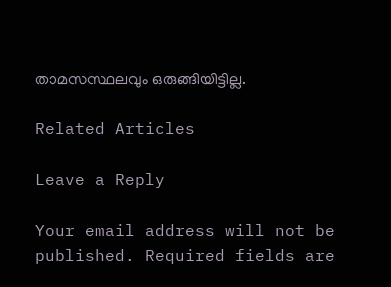താമസസ്ഥലവും ഒരുങ്ങിയിട്ടില്ല.

Related Articles

Leave a Reply

Your email address will not be published. Required fields are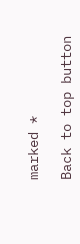marked *

Back to top button